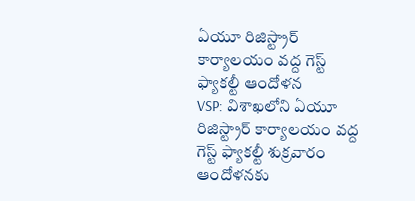ఏయూ రిజిస్ట్రార్ కార్యాలయం వద్ద గెస్ట్ ఫ్యాకల్టీ ఆందోళన
VSP: విశాఖలోని ఏయూ రిజిస్ట్రార్ కార్యాలయం వద్ద గెస్ట్ ఫ్యాకల్టీ శుక్రవారం ఆందోళనకు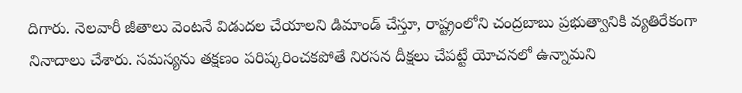దిగారు. నెలవారీ జీతాలు వెంటనే విడుదల చేయాలని డిమాండ్ చేస్తూ, రాష్ట్రంలోని చంద్రబాబు ప్రభుత్వానికి వ్యతిరేకంగా నినాదాలు చేశారు. సమస్యను తక్షణం పరిష్కరించకపోతే నిరసన దీక్షలు చేపట్టే యోచనలో ఉన్నామని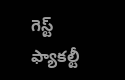గెస్ట్ ఫ్యాకల్టీ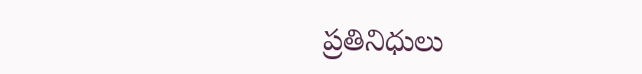ప్రతినిధులు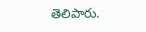తెలిపారు.